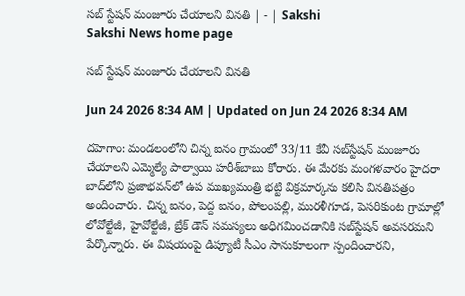సబ్‌ స్టేషన్‌ మంజూరు చేయాలని వినతి | - | Sakshi
Sakshi News home page

సబ్‌ స్టేషన్‌ మంజూరు చేయాలని వినతి

Jun 24 2026 8:34 AM | Updated on Jun 24 2026 8:34 AM

దహెగాం: మండలంలోని చిన్న ఐనం గ్రామంలో 33/11 కేవీ సబ్‌స్టేషన్‌ మంజూరు చేయాలని ఎమ్మెల్యే పాల్వాయి హరీశ్‌బాబు కోరారు. ఈ మేరకు మంగళవారం హైదరా బాద్‌లోని ప్రజాభవన్‌లో ఉప ముఖ్యమంత్రి భట్టి విక్రమార్కను కలిసి వినతిపత్రం అందించారు. చిన్న ఐనం, పెద్ద ఐనం, పోలంపల్లి, మురళీగూడ, పెసరికుంట గ్రామాల్లో లోవోల్టేజీ, హైవోల్టేజీ, బ్రేక్‌ డౌన్‌ సమస్యలు అధిగమించడానికి సబ్‌స్టేషన్‌ అవసరమని పేర్కొన్నారు. ఈ విషయంపై డిప్యూటీ సీఎం సానుకూలంగా స్పందించారని,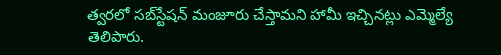త్వరలో సబ్‌స్టేషన్‌ మంజూరు చేస్తామని హామీ ఇచ్చినట్లు ఎమ్మెల్యే తెలిపారు.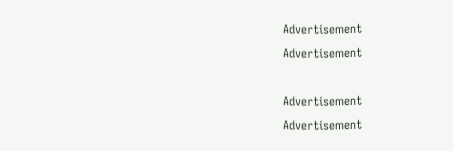Advertisement
Advertisement

Advertisement
Advertisement